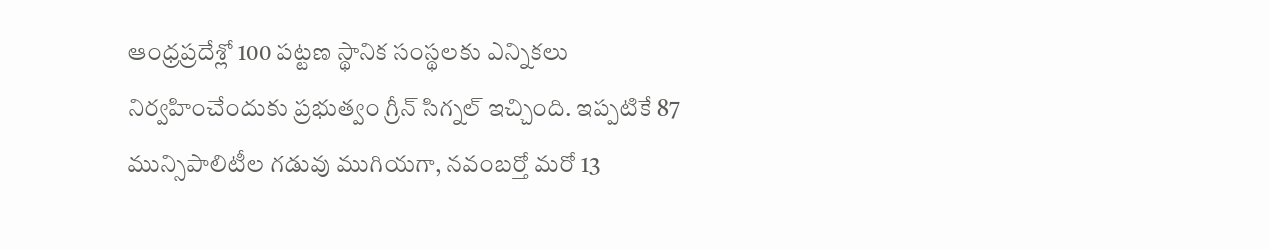ఆంధ్రప్రదేశ్లో 100 పట్టణ స్థానిక సంస్థలకు ఎన్నికలు నిర్వహించేందుకు ప్రభుత్వం గ్రీన్ సిగ్నల్ ఇచ్చింది. ఇప్పటికే 87 మున్సిపాలిటీల గడువు ముగియగా, నవంబర్తో మరో 13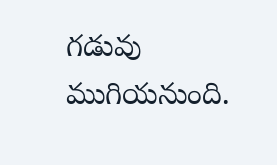గడువు ముగియనుంది.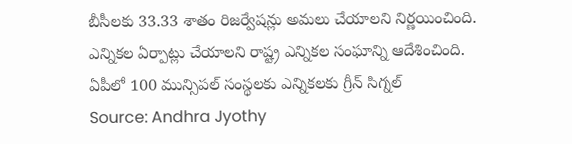బీసీలకు 33.33 శాతం రిజర్వేషన్లు అమలు చేయాలని నిర్ణయించింది. ఎన్నికల ఏర్పాట్లు చేయాలని రాష్ట్ర ఎన్నికల సంఘాన్ని ఆదేశించింది.
ఏపీలో 100 మున్సిపల్ సంస్థలకు ఎన్నికలకు గ్రీన్ సిగ్నల్
Source: Andhra Jyothy